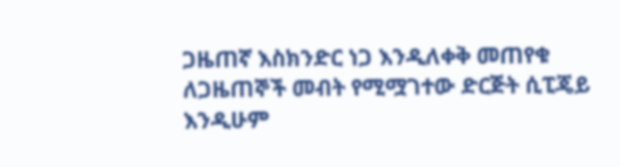ጋዜጠኛ እስክንድር ነጋ እንዲለቀቅ መጠየቁ
ለጋዜጠኞች መብት የሚሟገተው ድርጅት ሲፒጄይ እንዲሁም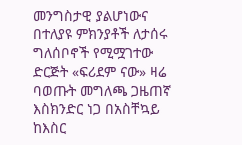መንግስታዊ ያልሆነውና በተለያዩ ምክንያቶች ለታሰሩ ግለሰቦኖች የሚሟገተው ድርጅት «ፍሪደም ናው» ዛሬ ባወጡት መግለጫ ጋዜጠኛ እስክንድር ነጋ በአስቸኳይ ከእስር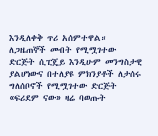እንዲለቀቅ ጥሪ አሰምተዋል።
ለጋዜጠኞች መብት የሚሟገተው ድርጅት ሲፒጄይ እንዲሁም መንግስታዊ ያልሆነውና በተለያዩ ምክንያቶች ለታሰሩ ግለሰቦኖች የሚሟገተው ድርጅት «ፍሪደም ናው» ዛሬ ባወጡት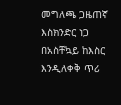መግለጫ ጋዜጠኛ እስክንድር ነጋ በአስቸኳይ ከእስር እንዲለቀቅ ጥሪ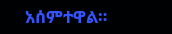አሰምተዋል።